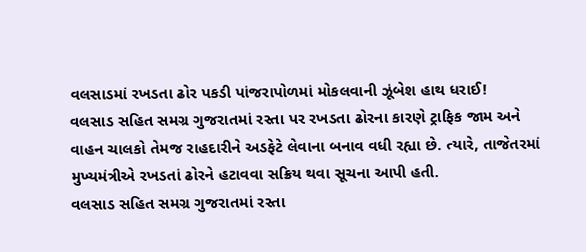વલસાડમાં રખડતા ઢોર પકડી પાંજરાપોળમાં મોકલવાની ઝૂંબેશ હાથ ધરાઈ!
વલસાડ સહિત સમગ્ર ગુજરાતમાં રસ્તા પર રખડતા ઢોરના કારણે ટ્રાફિક જામ અને વાહન ચાલકો તેમજ રાહદારીને અડફેટે લેવાના બનાવ વધી રહ્યા છે. ત્યારે, તાજેતરમાં મુખ્યમંત્રીએ રખડતાં ઢોરને હટાવવા સક્રિય થવા સૂચના આપી હતી.
વલસાડ સહિત સમગ્ર ગુજરાતમાં રસ્તા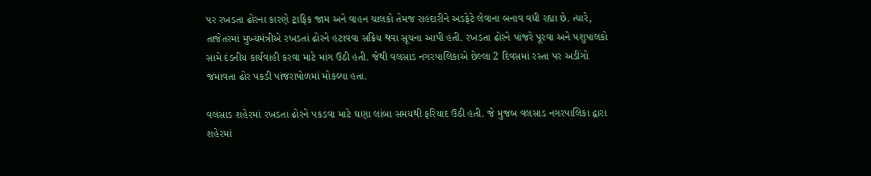પર રખડતા ઢોરના કારણે ટ્રાફિક જામ અને વાહન ચાલકો તેમજ રાહદારીને અડફેટે લેવાના બનાવ વધી રહ્યા છે. ત્યારે, તાજેતરમાં મુખ્યમંત્રીએ રખડતાં ઢોરને હટાવવા સક્રિય થવા સૂચના આપી હતી. રખડતા ઢોરને પાંજરે પૂરવા અને પશુપાલકો સામે દંડનીય કાર્યવાહી કરવા માટે માંગ ઉઠી હતી. જેથી વલસાડ નગરપાલિકાએ છેલ્લા 2 દિવસમાં રસ્તા પર અડીંગો જમાવતા ઢોર પકડી પાંજરાપોળમાં મોકલ્યા હતા.

વલસાડ શહેરમાં રખડતા ઢોરને પકડવા માટે ઘણા લાંબા સમયથી ફરિયાદ ઉઠી હતી. જે મુજબ વલસાડ નગરપાલિકા દ્વારા શહેરમાં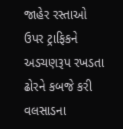જાહેર રસ્તાઓ ઉપર ટ્રાફિકને અડચણરૂપ રખડતા ઢોરને કબજે કરી વલસાડના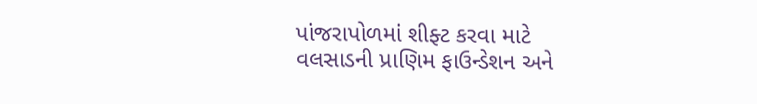પાંજરાપોળમાં શીફ્ટ કરવા માટે વલસાડની પ્રાણિમ ફાઉન્ડેશન અને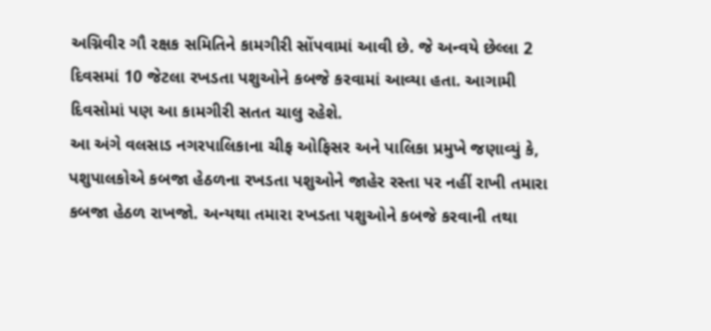અગ્નિવીર ગૌ રક્ષક સમિતિને કામગીરી સોંપવામાં આવી છે. જે અન્વયે છેલ્લા 2 દિવસમાં 10 જેટલા રખડતા પશુઓને કબજે કરવામાં આવ્યા હતા. આગામી દિવસોમાં પણ આ કામગીરી સતત ચાલુ રહેશે.
આ અંગે વલસાડ નગરપાલિકાના ચીફ ઓફિસર અને પાલિકા પ્રમુખે જણાવ્યું કે, પશુપાલકોએ કબજા હેઠળના રખડતા પશુઓને જાહેર રસ્તા પર નહીં રાખી તમારા કબજા હેઠળ રાખજો. અન્યથા તમારા રખડતા પશુઓને કબજે કરવાની તથા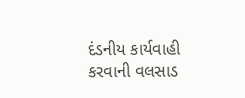દંડનીય કાર્યવાહી કરવાની વલસાડ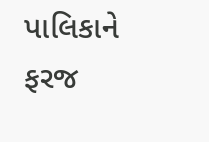પાલિકાને ફરજ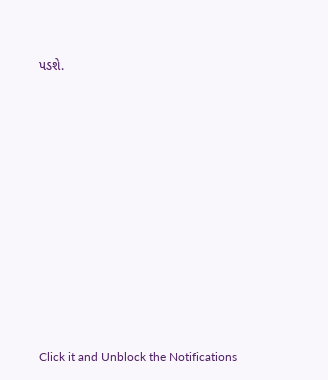પડશે.












Click it and Unblock the Notifications